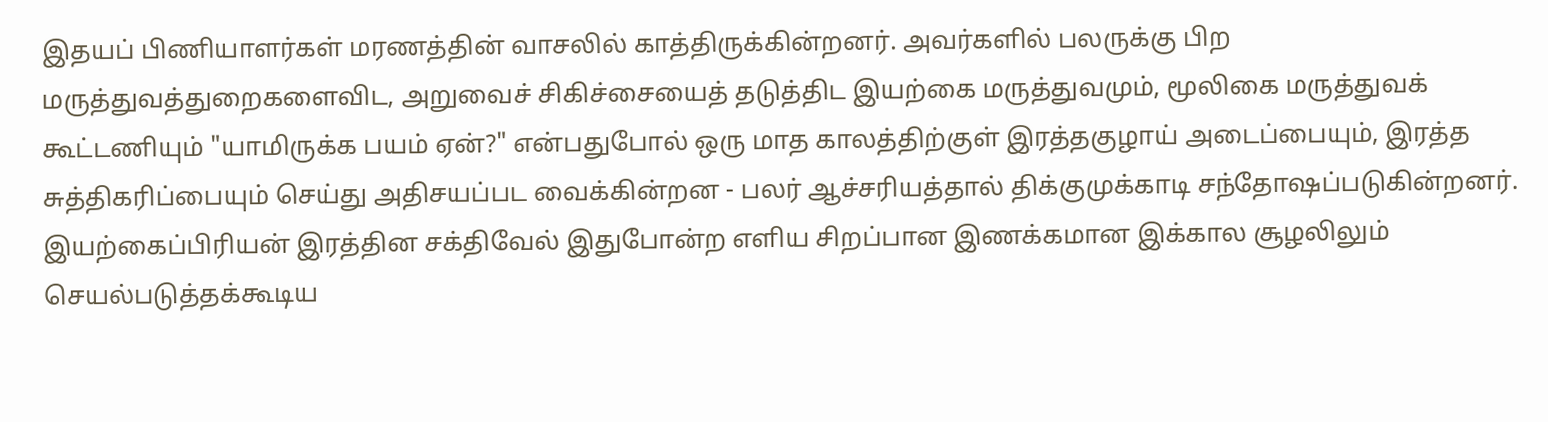இதயப் பிணியாளர்கள் மரணத்தின் வாசலில் காத்திருக்கின்றனர். அவர்களில் பலருக்கு பிற மருத்துவத்துறைகளைவிட, அறுவைச் சிகிச்சையைத் தடுத்திட இயற்கை மருத்துவமும், மூலிகை மருத்துவக் கூட்டணியும் "யாமிருக்க பயம் ஏன்?" என்பதுபோல் ஒரு மாத காலத்திற்குள் இரத்தகுழாய் அடைப்பையும், இரத்த சுத்திகரிப்பையும் செய்து அதிசயப்பட வைக்கின்றன - பலர் ஆச்சரியத்தால் திக்குமுக்காடி சந்தோஷப்படுகின்றனர்.
இயற்கைப்பிரியன் இரத்தின சக்திவேல் இதுபோன்ற எளிய சிறப்பான இணக்கமான இக்கால சூழலிலும் செயல்படுத்தக்கூடிய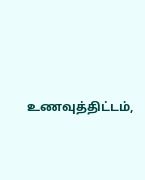உணவுத்திட்டம்,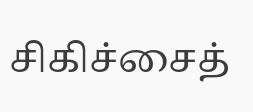சிகிச்சைத்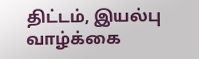திட்டம், இயல்பு வாழ்க்கை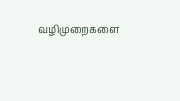வழிமுறைகளை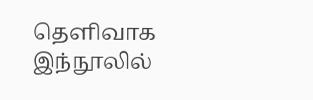தெளிவாக இந்நூலில்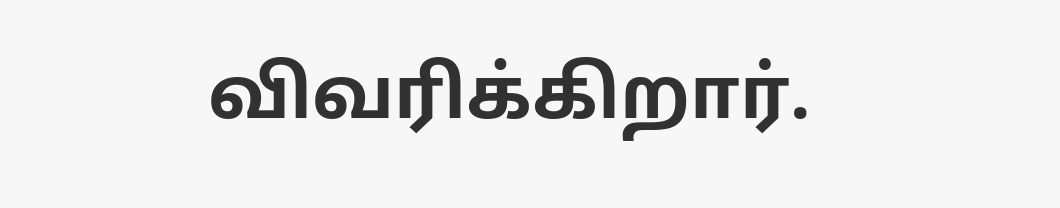விவரிக்கிறார்.